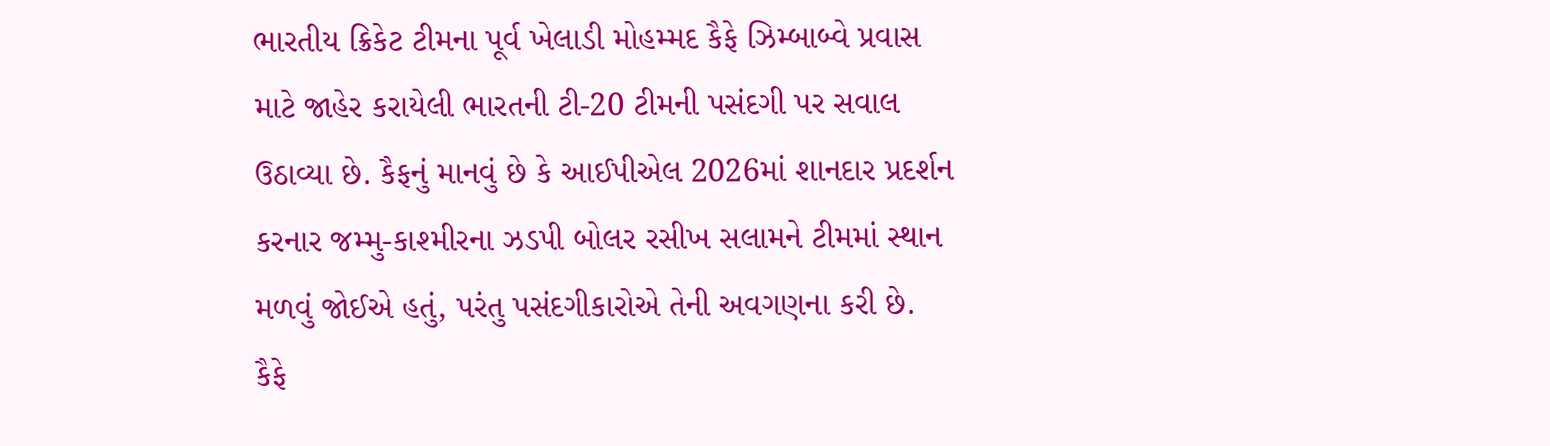ભારતીય ક્રિકેટ ટીમના પૂર્વ ખેલાડી મોહમ્મદ કૈફે ઝિમ્બાબ્વે પ્રવાસ માટે જાહેર કરાયેલી ભારતની ટી-20 ટીમની પસંદગી પર સવાલ ઉઠાવ્યા છે. કૈફનું માનવું છે કે આઈપીએલ 2026માં શાનદાર પ્રદર્શન કરનાર જમ્મુ-કાશ્મીરના ઝડપી બોલર રસીખ સલામને ટીમમાં સ્થાન મળવું જોઈએ હતું, પરંતુ પસંદગીકારોએ તેની અવગણના કરી છે.
કૈફે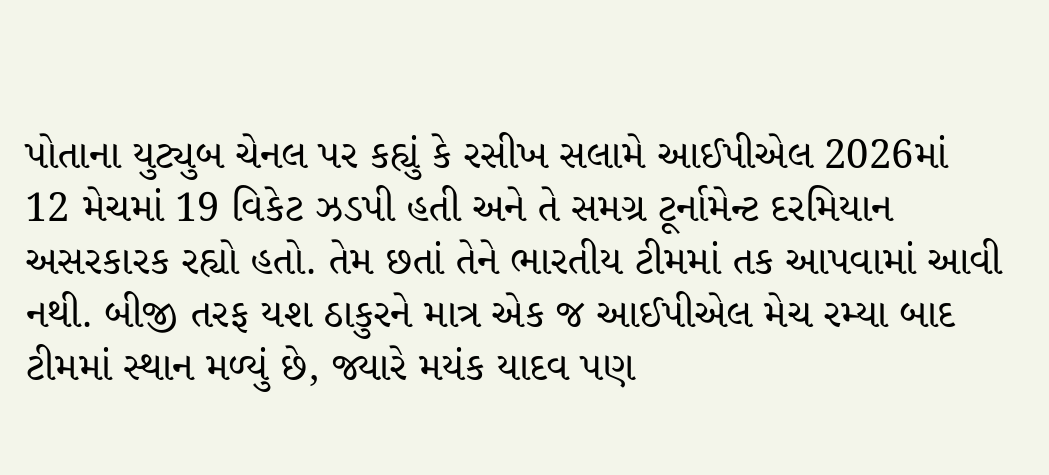પોતાના યુટ્યુબ ચેનલ પર કહ્યું કે રસીખ સલામે આઈપીએલ 2026માં 12 મેચમાં 19 વિકેટ ઝડપી હતી અને તે સમગ્ર ટૂર્નામેન્ટ દરમિયાન અસરકારક રહ્યો હતો. તેમ છતાં તેને ભારતીય ટીમમાં તક આપવામાં આવી નથી. બીજી તરફ યશ ઠાકુરને માત્ર એક જ આઈપીએલ મેચ રમ્યા બાદ ટીમમાં સ્થાન મળ્યું છે, જ્યારે મયંક યાદવ પણ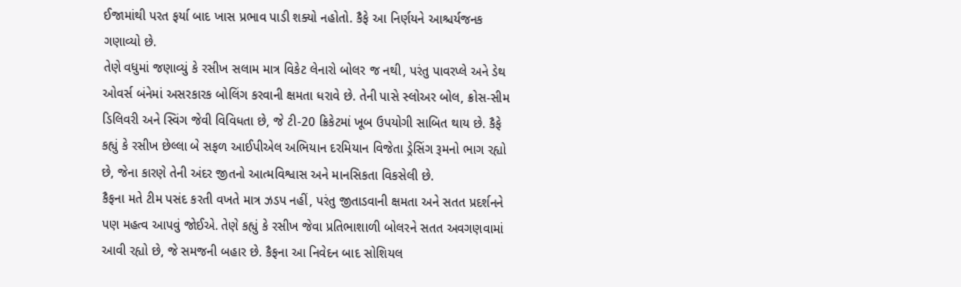ઈજામાંથી પરત ફર્યા બાદ ખાસ પ્રભાવ પાડી શક્યો નહોતો. કૈફે આ નિર્ણયને આશ્ચર્યજનક ગણાવ્યો છે.
તેણે વધુમાં જણાવ્યું કે રસીખ સલામ માત્ર વિકેટ લેનારો બોલર જ નથી, પરંતુ પાવરપ્લે અને ડેથ ઓવર્સ બંનેમાં અસરકારક બોલિંગ કરવાની ક્ષમતા ધરાવે છે. તેની પાસે સ્લોઅર બોલ, ક્રોસ-સીમ ડિલિવરી અને સ્વિંગ જેવી વિવિધતા છે, જે ટી-20 ક્રિકેટમાં ખૂબ ઉપયોગી સાબિત થાય છે. કૈફે કહ્યું કે રસીખ છેલ્લા બે સફળ આઈપીએલ અભિયાન દરમિયાન વિજેતા ડ્રેસિંગ રૂમનો ભાગ રહ્યો છે, જેના કારણે તેની અંદર જીતનો આત્મવિશ્વાસ અને માનસિકતા વિકસેલી છે.
કૈફના મતે ટીમ પસંદ કરતી વખતે માત્ર ઝડપ નહીં, પરંતુ જીતાડવાની ક્ષમતા અને સતત પ્રદર્શનને પણ મહત્વ આપવું જોઈએ. તેણે કહ્યું કે રસીખ જેવા પ્રતિભાશાળી બોલરને સતત અવગણવામાં આવી રહ્યો છે, જે સમજની બહાર છે. કૈફના આ નિવેદન બાદ સોશિયલ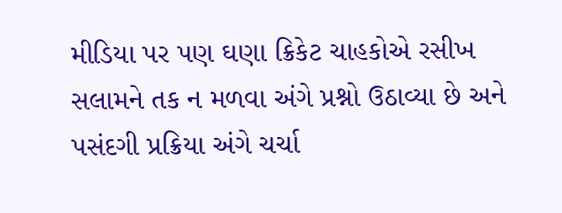મીડિયા પર પણ ઘણા ક્રિકેટ ચાહકોએ રસીખ સલામને તક ન મળવા અંગે પ્રશ્નો ઉઠાવ્યા છે અને પસંદગી પ્રક્રિયા અંગે ચર્ચા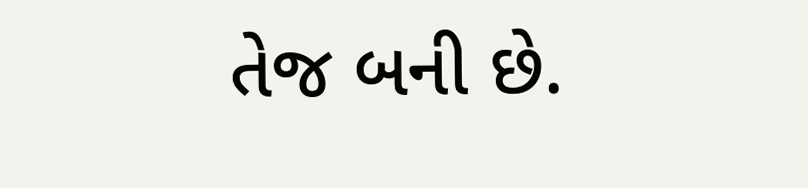તેજ બની છે.